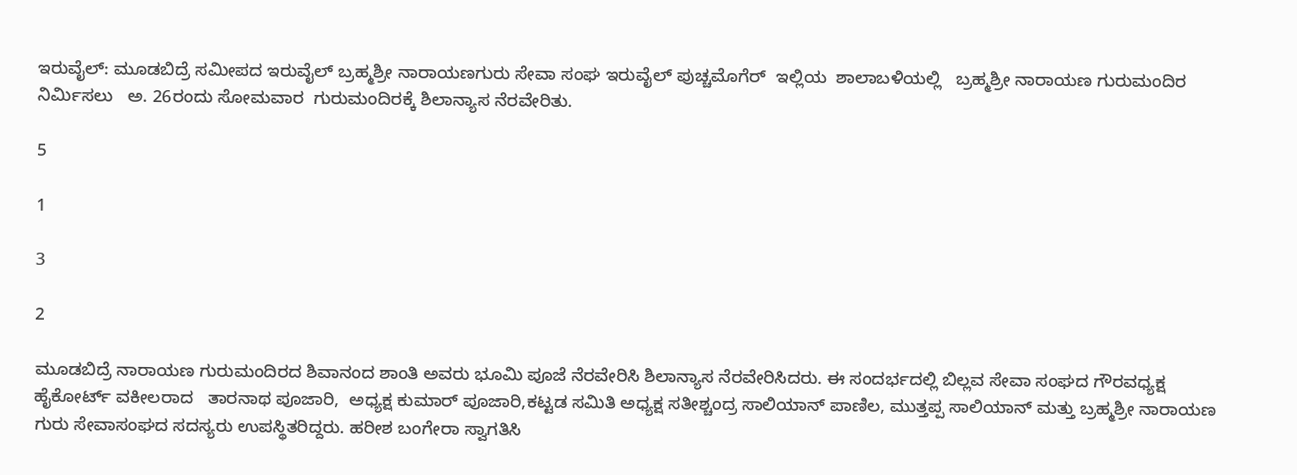ಇರುವೈಲ್: ಮೂಡಬಿದ್ರೆ ಸಮೀಪದ ಇರುವೈಲ್ ಬ್ರಹ್ಮಶ್ರೀ ನಾರಾಯಣಗುರು ಸೇವಾ ಸಂಘ ಇರುವೈಲ್ ಪುಚ್ಚಮೊಗೆರ್  ಇಲ್ಲಿಯ  ಶಾಲಾಬಳಿಯಲ್ಲಿ   ಬ್ರಹ್ಮಶ್ರೀ ನಾರಾಯಣ ಗುರುಮಂದಿರ  ನಿರ್ಮಿಸಲು   ಅ. 26ರಂದು ಸೋಮವಾರ  ಗುರುಮಂದಿರಕ್ಕೆ ಶಿಲಾನ್ಯಾಸ ನೆರವೇರಿತು.

5

1

3

2

ಮೂಡಬಿದ್ರೆ ನಾರಾಯಣ ಗುರುಮಂದಿರದ ಶಿವಾನಂದ ಶಾಂತಿ ಅವರು ಭೂಮಿ ಪೂಜೆ ನೆರವೇರಿಸಿ ಶಿಲಾನ್ಯಾಸ ನೆರವೇರಿಸಿದರು. ಈ ಸಂದರ್ಭದಲ್ಲಿ ಬಿಲ್ಲವ ಸೇವಾ ಸಂಘದ ಗೌರವಧ್ಯಕ್ಷ    ಹೈಕೋರ್ಟ್ ವಕೀಲರಾದ   ತಾರನಾಥ ಪೂಜಾರಿ,  ಅಧ್ಯಕ್ಷ ಕುಮಾರ್ ಪೂಜಾರಿ,ಕಟ್ಟಡ ಸಮಿತಿ ಅಧ್ಯಕ್ಷ ಸತೀಶ್ಚಂದ್ರ ಸಾಲಿಯಾನ್ ಪಾಣಿಲ, ಮುತ್ತಪ್ಪ ಸಾಲಿಯಾನ್ ಮತ್ತು ಬ್ರಹ್ಮಶ್ರೀ ನಾರಾಯಣ ಗುರು ಸೇವಾಸಂಘದ ಸದಸ್ಯರು ಉಪಸ್ಥಿತರಿದ್ದರು. ಹರೀಶ ಬಂಗೇರಾ ಸ್ವಾಗತಿಸಿ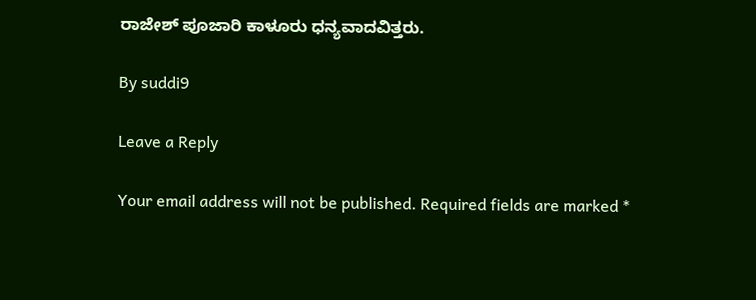ರಾಜೇಶ್ ಪೂಜಾರಿ ಕಾಳೂರು ಧನ್ಯವಾದವಿತ್ತರು.

By suddi9

Leave a Reply

Your email address will not be published. Required fields are marked *